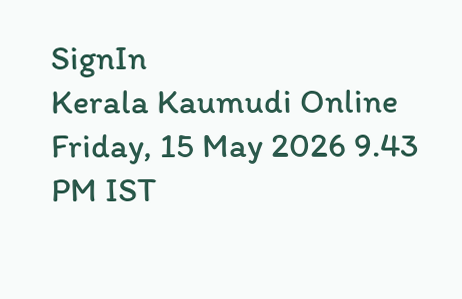SignIn
Kerala Kaumudi Online
Friday, 15 May 2026 9.43 PM IST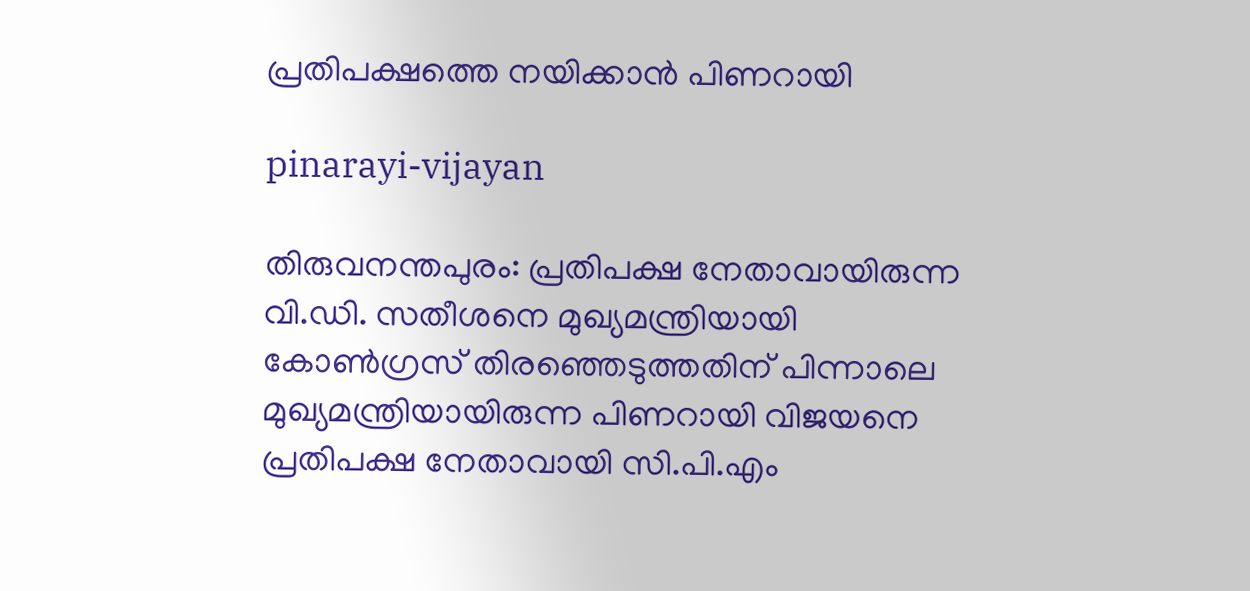പ്രതിപക്ഷത്തെ നയിക്കാൻ പിണറായി

pinarayi-vijayan

തിരുവനന്തപുരം: പ്രതിപക്ഷ നേതാവായിരുന്ന വി.ഡി. സതീശനെ മുഖ്യമന്ത്രിയായി കോൺഗ്രസ് തിരഞ്ഞെടുത്തതിന് പിന്നാലെ മുഖ്യമന്ത്രിയായിരുന്ന പിണറായി വിജയനെ പ്രതിപക്ഷ നേതാവായി സി.പി.എം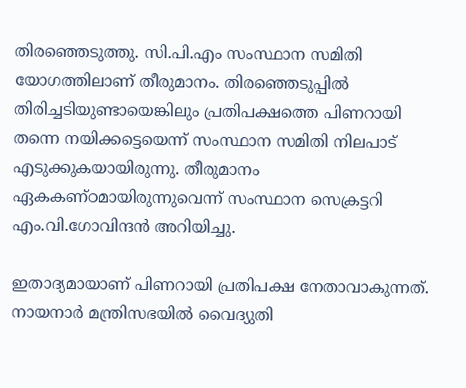തിരഞ്ഞെടുത്തു. സി.പി.എം സംസ്ഥാന സമിതി യോഗത്തിലാണ് തീരുമാനം. തിരഞ്ഞെടുപ്പിൽ തിരിച്ചടിയുണ്ടായെങ്കിലും പ്രതിപക്ഷത്തെ പിണറായി തന്നെ നയിക്കട്ടെയെന്ന് സംസ്ഥാന സമിതി നിലപാട് എടുക്കുകയായിരുന്നു. തീരുമാനം ഏകകണ്ഠമായിരുന്നുവെന്ന് സംസ്ഥാന സെക്രട്ടറി എം.വി.ഗോവിന്ദൻ അറിയിച്ചു.

ഇതാദ്യമായാണ് പിണറായി പ്രതിപക്ഷ നേതാവാകുന്നത്. നായനാർ മന്ത്രിസഭയിൽ വൈദ്യുതി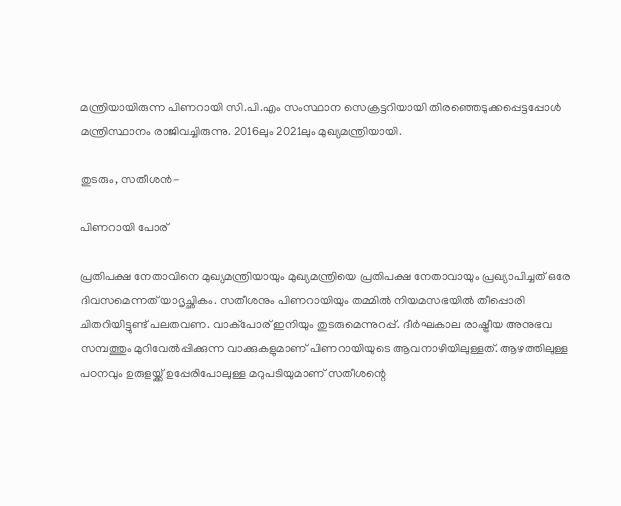മന്ത്രിയായിരുന്ന പിണറായി സി.പി.എം സംസ്ഥാന സെക്രട്ടറിയായി തിരഞ്ഞെടുക്കപ്പെട്ടപ്പോൾ മന്ത്രിസ്ഥാനം രാജിവച്ചിരുന്നു. 2016ലും 2021ലും മുഖ്യമന്ത്രിയായി.

തുടരും, സതീശൻ-

പിണറായി പോര്

പ്രതിപക്ഷ നേതാവിനെ മുഖ്യമന്ത്രിയായും മുഖ്യമന്ത്രിയെ പ്രതിപക്ഷ നേതാവായും പ്രഖ്യാപിച്ചത് ഒരേ ദിവസമെന്നത് യാദൃച്ഛികം. സതീശനും പിണറായിയും തമ്മിൽ നിയമസഭയിൽ തീപ്പൊരി ചിതറിയിട്ടുണ്ട് പലതവണ. വാക്പോര് ഇനിയും തുടരുമെന്നുറപ്പ്. ദീർഘകാല രാഷ്ട്രീയ അനുഭവ സമ്പത്തും മുറിവേൽപ്പിക്കുന്ന വാക്കുകളുമാണ് പിണറായിയുടെ ആവനാഴിയിലുള്ളത്. ആഴത്തിലുള്ള പഠനവും ഉരുളയ്ക്ക് ഉപ്പേരിപോലുള്ള മറുപടിയുമാണ് സതീശന്റെ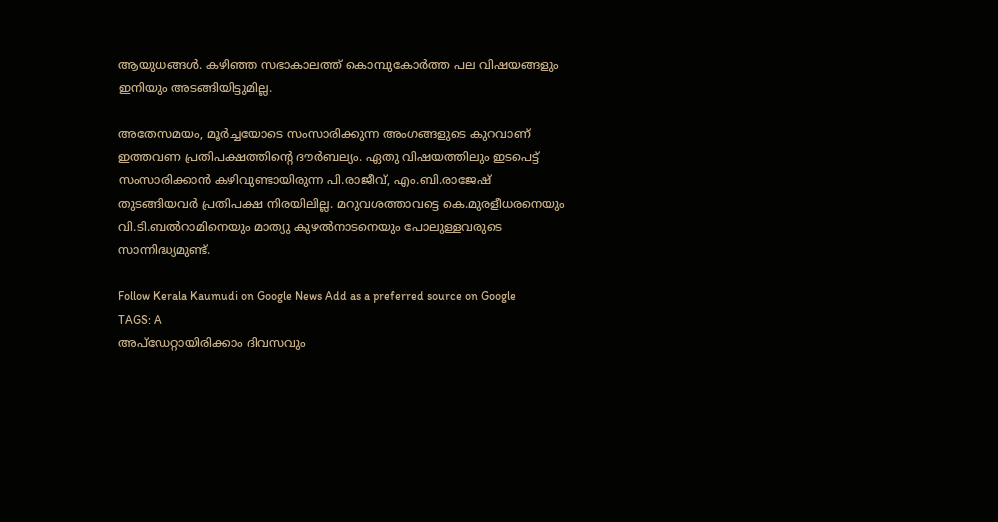ആയുധങ്ങൾ. കഴിഞ്ഞ സഭാകാലത്ത് കൊമ്പുകോർത്ത പല വിഷയങ്ങളും ഇനിയും അടങ്ങിയിട്ടുമില്ല.

അതേസമയം, മൂർച്ചയോടെ സംസാരിക്കുന്ന അംഗങ്ങളുടെ കുറവാണ് ഇത്തവണ പ്രതിപക്ഷത്തിന്റെ ദൗർബല്യം. ഏതു വിഷയത്തിലും ഇടപെട്ട് സംസാരിക്കാൻ കഴിവുണ്ടായിരുന്ന പി.രാജീവ്, എം.ബി.രാജേഷ് തുടങ്ങിയവർ പ്രതിപക്ഷ നിരയിലില്ല. മറുവശത്താവട്ടെ കെ.മുരളീധരനെയും വി.ടി.ബൽറാമിനെയും മാത്യു കുഴൽനാടനെയും പോലുള്ളവരുടെ സാന്നിദ്ധ്യമുണ്ട്.

Follow Kerala Kaumudi on Google News Add as a preferred source on Google
TAGS: A
അപ്ഡേറ്റായിരിക്കാം ദിവസവും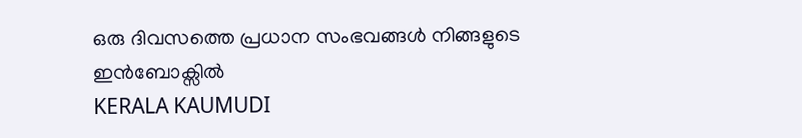ഒരു ദിവസത്തെ പ്രധാന സംഭവങ്ങൾ നിങ്ങളുടെ ഇൻബോക്സിൽ
KERALA KAUMUDI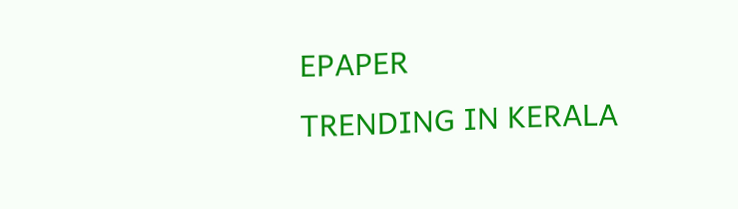EPAPER
TRENDING IN KERALA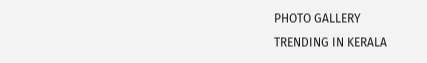PHOTO GALLERY
TRENDING IN KERALA